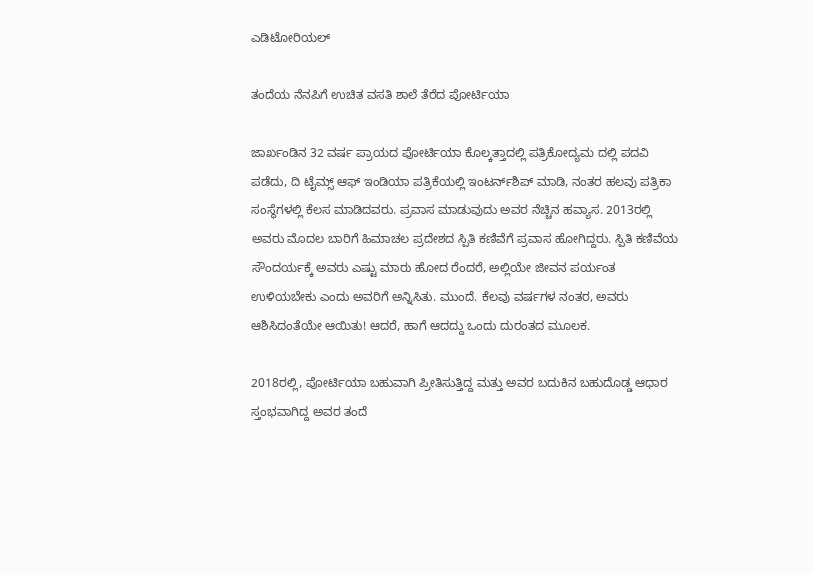ಎಡಿಟೋರಿಯಲ್

ತಂದೆಯ ನೆನಪಿಗೆ ಉಚಿತ ವಸತಿ ಶಾಲೆ ತೆರೆದ ಪೋರ್ಟಿಯಾ

ಜಾರ್ಖಂಡಿನ 32 ವರ್ಷ ಪ್ರಾಯದ ಪೋರ್ಟಿಯಾ ಕೊಲ್ಕತ್ತಾದಲ್ಲಿ ಪತ್ರಿಕೋದ್ಯಮ ದಲ್ಲಿ ಪದವಿ ಪಡೆದು, ದಿ ಟೈಮ್ಸ್ ಆಫ್ ಇಂಡಿಯಾ ಪತ್ರಿಕೆಯಲ್ಲಿ ಇಂಟರ್ನ್‌ಶಿಪ್ ಮಾಡಿ, ನಂತರ ಹಲವು ಪತ್ರಿಕಾ ಸಂಸ್ಥೆಗಳಲ್ಲಿ ಕೆಲಸ ಮಾಡಿದವರು. ಪ್ರವಾಸ ಮಾಡುವುದು ಅವರ ನೆಚ್ಚಿನ ಹವ್ಯಾಸ. 2013ರಲ್ಲಿ ಅವರು ಮೊದಲ ಬಾರಿಗೆ ಹಿಮಾಚಲ ಪ್ರದೇಶದ ಸ್ಪಿತಿ ಕಣಿವೆಗೆ ಪ್ರವಾಸ ಹೋಗಿದ್ದರು. ಸ್ಪಿತಿ ಕಣಿವೆಯ ಸೌಂದರ್ಯಕ್ಕೆ ಅವರು ಎಷ್ಟು ಮಾರು ಹೋದ ರೆಂದರೆ, ಅಲ್ಲಿಯೇ ಜೀವನ ಪರ್ಯಂತ ಉಳಿಯಬೇಕು ಎಂದು ಅವರಿಗೆ ಅನ್ನಿಸಿತು. ಮುಂದೆ. ಕೆಲವು ವರ್ಷಗಳ ನಂತರ, ಅವರು ಆಶಿಸಿದಂತೆಯೇ ಆಯಿತು! ಆದರೆ, ಹಾಗೆ ಆದದ್ದು ಒಂದು ದುರಂತದ ಮೂಲಕ.

2018ರಲ್ಲಿ, ಪೋರ್ಟಿಯಾ ಬಹುವಾಗಿ ಪ್ರೀತಿಸುತ್ತಿದ್ದ ಮತ್ತು ಅವರ ಬದುಕಿನ ಬಹುದೊಡ್ಡ ಆಧಾರ ಸ್ತಂಭವಾಗಿದ್ದ ಅವರ ತಂದೆ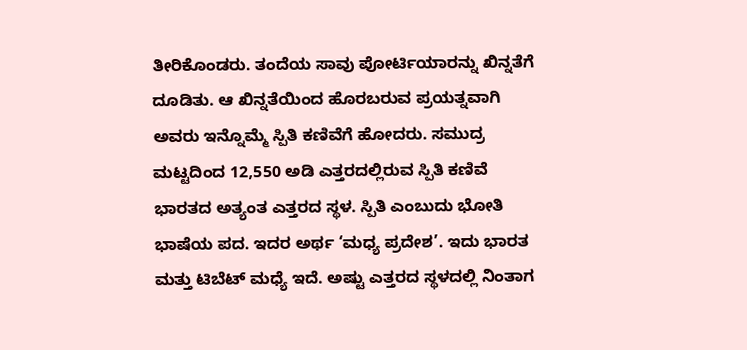ತೀರಿಕೊಂಡರು. ತಂದೆಯ ಸಾವು ಪೋರ್ಟಿಯಾರನ್ನು ಖಿನ್ನತೆಗೆ ದೂಡಿತು. ಆ ಖಿನ್ನತೆಯಿಂದ ಹೊರಬರುವ ಪ್ರಯತ್ನವಾಗಿ ಅವರು ಇನ್ನೊಮ್ಮೆ ಸ್ಪಿತಿ ಕಣಿವೆಗೆ ಹೋದರು. ಸಮುದ್ರ ಮಟ್ಟದಿಂದ 12,550 ಅಡಿ ಎತ್ತರದಲ್ಲಿರುವ ಸ್ಪಿತಿ ಕಣಿವೆ ಭಾರತದ ಅತ್ಯಂತ ಎತ್ತರದ ಸ್ಥಳ. ಸ್ಪಿತಿ ಎಂಬುದು ಭೋತಿ ಭಾಷೆಯ ಪದ. ಇದರ ಅರ್ಥ ‘ಮಧ್ಯ ಪ್ರದೇಶ’. ಇದು ಭಾರತ ಮತ್ತು ಟಿಬೆಟ್ ಮಧ್ಯೆ ಇದೆ. ಅಷ್ಟು ಎತ್ತರದ ಸ್ಥಳದಲ್ಲಿ ನಿಂತಾಗ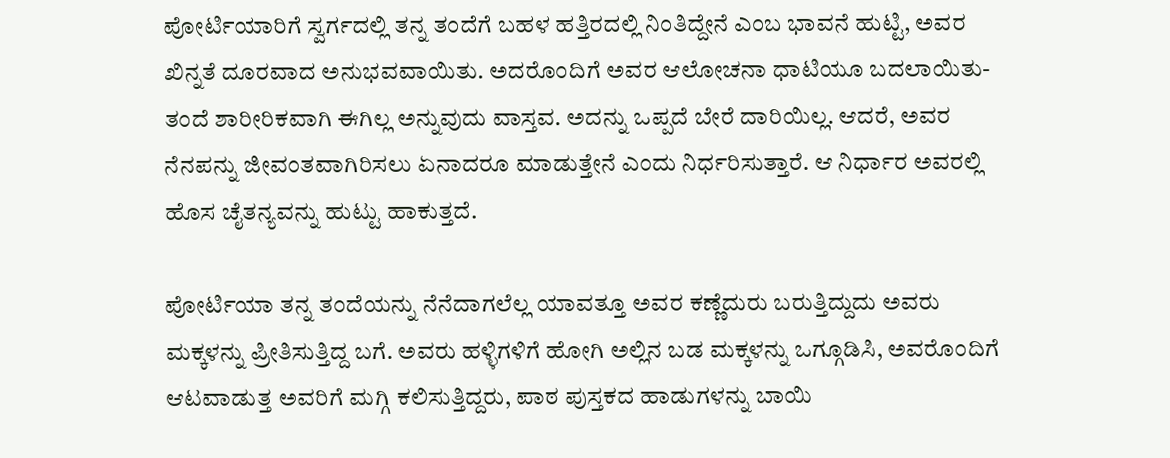ಪೋರ್ಟಿಯಾರಿಗೆ ಸ್ವರ್ಗದಲ್ಲಿ ತನ್ನ ತಂದೆಗೆ ಬಹಳ ಹತ್ತಿರದಲ್ಲಿ ನಿಂತಿದ್ದೇನೆ ಎಂಬ ಭಾವನೆ ಹುಟ್ಟಿ, ಅವರ ಖಿನ್ನತೆ ದೂರವಾದ ಅನುಭವವಾಯಿತು. ಅದರೊಂದಿಗೆ ಅವರ ಆಲೋಚನಾ ಧಾಟಿಯೂ ಬದಲಾಯಿತು- ತಂದೆ ಶಾರೀರಿಕವಾಗಿ ಈಗಿಲ್ಲ ಅನ್ನುವುದು ವಾಸ್ತವ. ಅದನ್ನು ಒಪ್ಪದೆ ಬೇರೆ ದಾರಿಯಿಲ್ಲ. ಆದರೆ, ಅವರ ನೆನಪನ್ನು ಜೀವಂತವಾಗಿರಿಸಲು ಏನಾದರೂ ಮಾಡುತ್ತೇನೆ ಎಂದು ನಿರ್ಧರಿಸುತ್ತಾರೆ. ಆ ನಿರ್ಧಾರ ಅವರಲ್ಲಿ ಹೊಸ ಚೈತನ್ಯವನ್ನು ಹುಟ್ಟು ಹಾಕುತ್ತದೆ.

ಪೋರ್ಟಿಯಾ ತನ್ನ ತಂದೆಯನ್ನು ನೆನೆದಾಗಲೆಲ್ಲ ಯಾವತ್ತೂ ಅವರ ಕಣ್ಣೆದುರು ಬರುತ್ತಿದ್ದುದು ಅವರು ಮಕ್ಕಳನ್ನು ಪ್ರೀತಿಸುತ್ತಿದ್ದ ಬಗೆ. ಅವರು ಹಳ್ಳಿಗಳಿಗೆ ಹೋಗಿ ಅಲ್ಲಿನ ಬಡ ಮಕ್ಕಳನ್ನು ಒಗ್ಗೂಡಿಸಿ, ಅವರೊಂದಿಗೆ ಆಟವಾಡುತ್ತ ಅವರಿಗೆ ಮಗ್ಗಿ ಕಲಿಸುತ್ತಿದ್ದರು, ಪಾಠ ಪುಸ್ತಕದ ಹಾಡುಗಳನ್ನು ಬಾಯಿ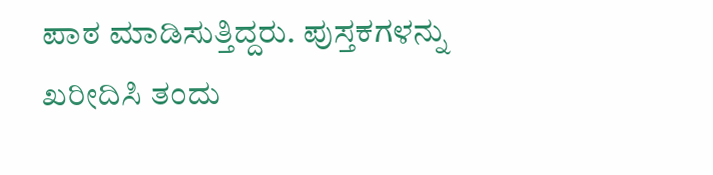ಪಾಠ ಮಾಡಿಸುತ್ತಿದ್ದರು. ಪುಸ್ತಕಗಳನ್ನು ಖರೀದಿಸಿ ತಂದು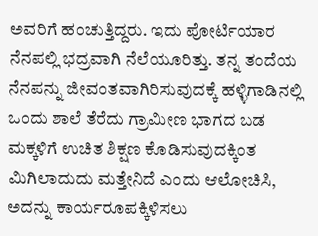ಅವರಿಗೆ ಹಂಚುತ್ತಿದ್ದರು. ಇದು ಪೋರ್ಟಿಯಾರ ನೆನಪಲ್ಲಿ ಭದ್ರವಾಗಿ ನೆಲೆಯೂರಿತ್ತು. ತನ್ನ ತಂದೆಯ ನೆನಪನ್ನು ಜೀವಂತವಾಗಿರಿಸುವುದಕ್ಕೆ ಹಳ್ಳಿಗಾಡಿನಲ್ಲಿ ಒಂದು ಶಾಲೆ ತೆರೆದು ಗ್ರಾಮೀಣ ಭಾಗದ ಬಡ ಮಕ್ಕಳಿಗೆ ಉಚಿತ ಶಿಕ್ಷಣ ಕೊಡಿಸುವುದಕ್ಕಿಂತ ಮಿಗಿಲಾದುದು ಮತ್ತೇನಿದೆ ಎಂದು ಆಲೋಚಿಸಿ, ಅದನ್ನು ಕಾರ್ಯರೂಪಕ್ಕಿಳಿಸಲು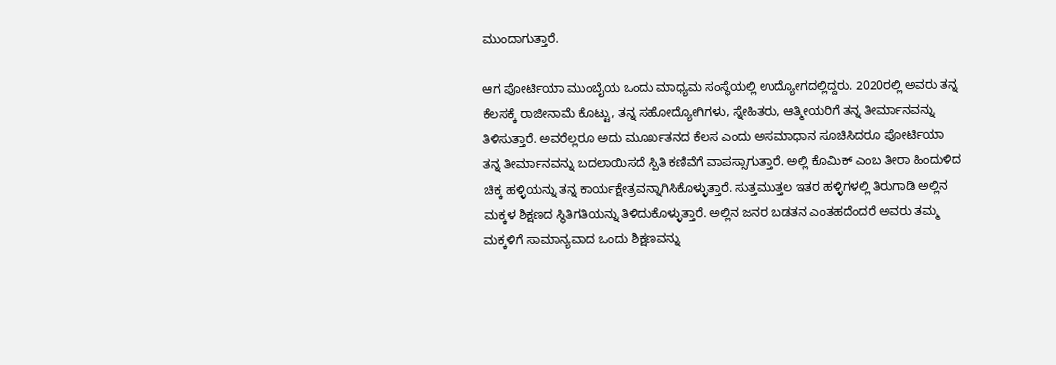ಮುಂದಾಗುತ್ತಾರೆ.

ಆಗ ಪೋರ್ಟಿಯಾ ಮುಂಬೈಯ ಒಂದು ಮಾಧ್ಯಮ ಸಂಸ್ಥೆಯಲ್ಲಿ ಉದ್ಯೋಗದಲ್ಲಿದ್ದರು. 2020ರಲ್ಲಿ ಅವರು ತನ್ನ ಕೆಲಸಕ್ಕೆ ರಾಜೀನಾಮೆ ಕೊಟ್ಟು, ತನ್ನ ಸಹೋದ್ಯೋಗಿಗಳು, ಸ್ನೇಹಿತರು, ಆತ್ಮೀಯರಿಗೆ ತನ್ನ ತೀರ್ಮಾನವನ್ನು ತಿಳಿಸುತ್ತಾರೆ. ಅವರೆಲ್ಲರೂ ಅದು ಮೂರ್ಖತನದ ಕೆಲಸ ಎಂದು ಅಸಮಾಧಾನ ಸೂಚಿಸಿದರೂ ಪೋರ್ಟಿಯಾ ತನ್ನ ತೀರ್ಮಾನವನ್ನು ಬದಲಾಯಿಸದೆ ಸ್ಪಿತಿ ಕಣಿವೆಗೆ ವಾಪಸ್ಸಾಗುತ್ತಾರೆ. ಅಲ್ಲಿ ಕೊಮಿಕ್ ಎಂಬ ತೀರಾ ಹಿಂದುಳಿದ ಚಿಕ್ಕ ಹಳ್ಳಿಯನ್ನು ತನ್ನ ಕಾರ್ಯಕ್ಷೇತ್ರವನ್ನಾಗಿಸಿಕೊಳ್ಳುತ್ತಾರೆ. ಸುತ್ತಮುತ್ತಲ ಇತರ ಹಳ್ಳಿಗಳಲ್ಲಿ ತಿರುಗಾಡಿ ಅಲ್ಲಿನ ಮಕ್ಕಳ ಶಿಕ್ಷಣದ ಸ್ಥಿತಿಗತಿಯನ್ನು ತಿಳಿದುಕೊಳ್ಳುತ್ತಾರೆ. ಅಲ್ಲಿನ ಜನರ ಬಡತನ ಎಂತಹದೆಂದರೆ ಅವರು ತಮ್ಮ ಮಕ್ಕಳಿಗೆ ಸಾಮಾನ್ಯವಾದ ಒಂದು ಶಿಕ್ಷಣವನ್ನು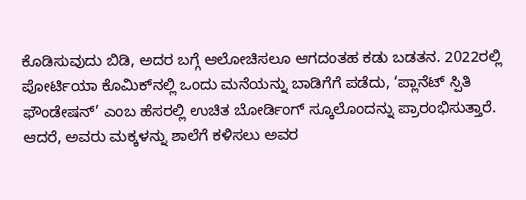ಕೊಡಿಸುವುದು ಬಿಡಿ, ಅದರ ಬಗ್ಗೆ ಆಲೋಚಿಸಲೂ ಆಗದಂತಹ ಕಡು ಬಡತನ. 2022ರಲ್ಲಿ ಪೋರ್ಟಿಯಾ ಕೊಮಿಕ್‌ನಲ್ಲಿ ಒಂದು ಮನೆಯನ್ನು ಬಾಡಿಗೆಗೆ ಪಡೆದು, ‘ಪ್ಲಾನೆಟ್ ಸ್ಪಿತಿ ಫೌಂಡೇಷನ್’ ಎಂಬ ಹೆಸರಲ್ಲಿ ಉಚಿತ ಬೋರ್ಡಿಂಗ್ ಸ್ಕೂಲೊಂದನ್ನು ಪ್ರಾರಂಭಿಸುತ್ತಾರೆ. ಆದರೆ, ಅವರು ಮಕ್ಕಳನ್ನು ಶಾಲೆಗೆ ಕಳಿಸಲು ಅವರ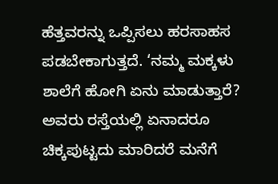ಹೆತ್ತವರನ್ನು ಒಪ್ಪಿಸಲು ಹರಸಾಹಸ ಪಡಬೇಕಾಗುತ್ತದೆ. ‘ನಮ್ಮ ಮಕ್ಕಳು ಶಾಲೆಗೆ ಹೋಗಿ ಏನು ಮಾಡುತ್ತಾರೆ? ಅವರು ರಸ್ತೆಯಲ್ಲಿ ಏನಾದರೂ ಚಿಕ್ಕಪುಟ್ಟದು ಮಾರಿದರೆ ಮನೆಗೆ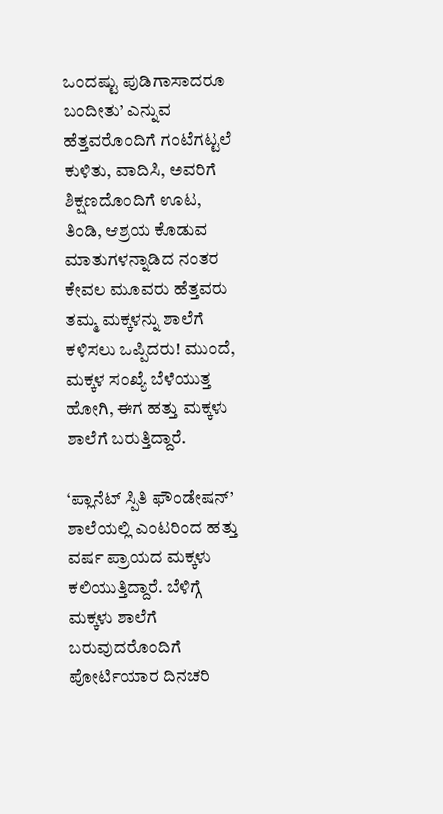ಒಂದಷ್ಟು ಪುಡಿಗಾಸಾದರೂ ಬಂದೀತು’ ಎನ್ನುವ ಹೆತ್ತವರೊಂದಿಗೆ ಗಂಟೆಗಟ್ಟಲೆ ಕುಳಿತು, ವಾದಿಸಿ, ಅವರಿಗೆ ಶಿಕ್ಷಣದೊಂದಿಗೆ ಊಟ, ತಿಂಡಿ, ಆಶ್ರಯ ಕೊಡುವ ಮಾತುಗಳನ್ನಾಡಿದ ನಂತರ ಕೇವಲ ಮೂವರು ಹೆತ್ತವರು ತಮ್ಮ ಮಕ್ಕಳನ್ನು ಶಾಲೆಗೆ ಕಳಿಸಲು ಒಪ್ಪಿದರು! ಮುಂದೆ, ಮಕ್ಕಳ ಸಂಖ್ಯೆ ಬೆಳೆಯುತ್ತ ಹೋಗಿ, ಈಗ ಹತ್ತು ಮಕ್ಕಳು ಶಾಲೆಗೆ ಬರುತ್ತಿದ್ದಾರೆ.

‘ಪ್ಲಾನೆಟ್ ಸ್ಪಿತಿ ಫೌಂಡೇಷನ್’ ಶಾಲೆಯಲ್ಲಿ ಎಂಟರಿಂದ ಹತ್ತು ವರ್ಷ ಪ್ರಾಯದ ಮಕ್ಕಳು ಕಲಿಯುತ್ತಿದ್ದಾರೆ. ಬೆಳಿಗ್ಗೆ ಮಕ್ಕಳು ಶಾಲೆಗೆ ಬರುವುದರೊಂದಿಗೆ ಪೋರ್ಟಿಯಾರ ದಿನಚರಿ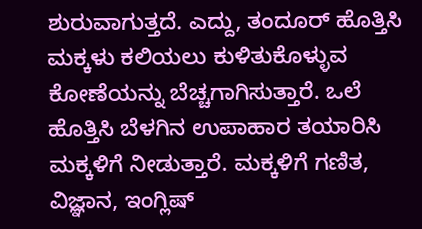ಶುರುವಾಗುತ್ತದೆ. ಎದ್ದು, ತಂದೂರ್ ಹೊತ್ತಿಸಿ ಮಕ್ಕಳು ಕಲಿಯಲು ಕುಳಿತುಕೊಳ್ಳುವ ಕೋಣೆಯನ್ನು ಬೆಚ್ಚಗಾಗಿಸುತ್ತಾರೆ. ಒಲೆ ಹೊತ್ತಿಸಿ ಬೆಳಗಿನ ಉಪಾಹಾರ ತಯಾರಿಸಿ ಮಕ್ಕಳಿಗೆ ನೀಡುತ್ತಾರೆ. ಮಕ್ಕಳಿಗೆ ಗಣಿತ, ವಿಜ್ಞಾನ, ಇಂಗ್ಲಿಷ್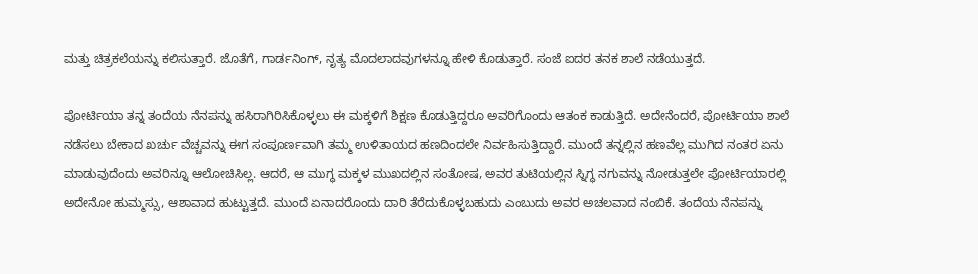ಮತ್ತು ಚಿತ್ರಕಲೆಯನ್ನು ಕಲಿಸುತ್ತಾರೆ. ಜೊತೆಗೆ, ಗಾರ್ಡನಿಂಗ್, ನೃತ್ಯ ಮೊದಲಾದವುಗಳನ್ನೂ ಹೇಳಿ ಕೊಡುತ್ತಾರೆ. ಸಂಜೆ ಐದರ ತನಕ ಶಾಲೆ ನಡೆಯುತ್ತದೆ.

ಪೋರ್ಟಿಯಾ ತನ್ನ ತಂದೆಯ ನೆನಪನ್ನು ಹಸಿರಾಗಿರಿಸಿಕೊಳ್ಳಲು ಈ ಮಕ್ಕಳಿಗೆ ಶಿಕ್ಷಣ ಕೊಡುತ್ತಿದ್ದರೂ ಅವರಿಗೊಂದು ಆತಂಕ ಕಾಡುತ್ತಿದೆ. ಅದೇನೆಂದರೆ, ಪೋರ್ಟಿಯಾ ಶಾಲೆ ನಡೆಸಲು ಬೇಕಾದ ಖರ್ಚು ವೆಚ್ಚವನ್ನು ಈಗ ಸಂಪೂರ್ಣವಾಗಿ ತಮ್ಮ ಉಳಿತಾಯದ ಹಣದಿಂದಲೇ ನಿರ್ವಹಿಸುತ್ತಿದ್ದಾರೆ. ಮುಂದೆ ತನ್ನಲ್ಲಿನ ಹಣವೆಲ್ಲ ಮುಗಿದ ನಂತರ ಏನು ಮಾಡುವುದೆಂದು ಅವರಿನ್ನೂ ಆಲೋಚಿಸಿಲ್ಲ. ಆದರೆ, ಆ ಮುಗ್ಧ ಮಕ್ಕಳ ಮುಖದಲ್ಲಿನ ಸಂತೋಷ, ಅವರ ತುಟಿಯಲ್ಲಿನ ಸ್ನಿಗ್ಧ ನಗುವನ್ನು ನೋಡುತ್ತಲೇ ಪೋರ್ಟಿಯಾರಲ್ಲಿ ಅದೇನೋ ಹುಮ್ಮಸ್ಸು, ಆಶಾವಾದ ಹುಟ್ಟುತ್ತದೆ. ಮುಂದೆ ಏನಾದರೊಂದು ದಾರಿ ತೆರೆದುಕೊಳ್ಳಬಹುದು ಎಂಬುದು ಅವರ ಅಚಲವಾದ ನಂಬಿಕೆ. ತಂದೆಯ ನೆನಪನ್ನು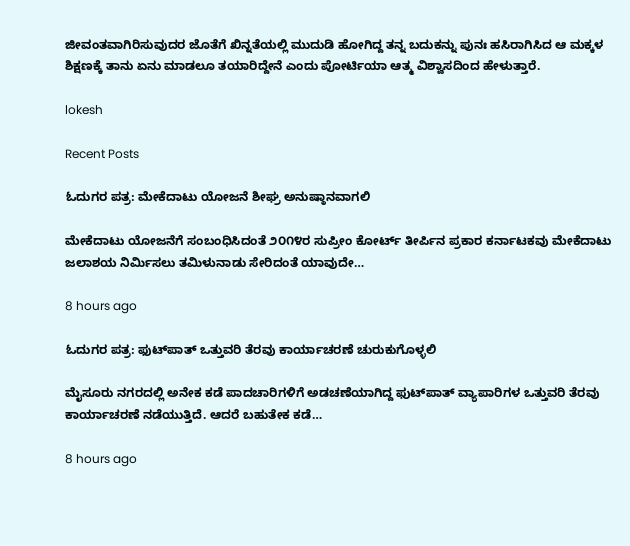ಜೀವಂತವಾಗಿರಿಸುವುದರ ಜೊತೆಗೆ ಖಿನ್ನತೆಯಲ್ಲಿ ಮುದುಡಿ ಹೋಗಿದ್ದ ತನ್ನ ಬದುಕನ್ನು ಪುನಃ ಹಸಿರಾಗಿಸಿದ ಆ ಮಕ್ಕಳ ಶಿಕ್ಷಣಕ್ಕೆ ತಾನು ಏನು ಮಾಡಲೂ ತಯಾರಿದ್ದೇನೆ ಎಂದು ಪೋರ್ಟಿಯಾ ಆತ್ಮ ವಿಶ್ವಾಸದಿಂದ ಹೇಳುತ್ತಾರೆ.

lokesh

Recent Posts

ಓದುಗರ ಪತ್ರ: ಮೇಕೆದಾಟು ಯೋಜನೆ ಶೀಘ್ರ ಅನುಷ್ಠಾನವಾಗಲಿ

ಮೇಕೆದಾಟು ಯೋಜನೆಗೆ ಸಂಬಂಧಿಸಿದಂತೆ ೨೦೧೪ರ ಸುಪ್ರೀಂ ಕೋರ್ಟ್ ತೀರ್ಪಿನ ಪ್ರಕಾರ ಕರ್ನಾಟಕವು ಮೇಕೆದಾಟು ಜಲಾಶಯ ನಿರ್ಮಿಸಲು ತಮಿಳುನಾಡು ಸೇರಿದಂತೆ ಯಾವುದೇ…

8 hours ago

ಓದುಗರ ಪತ್ರ: ಫುಟ್‌ಪಾತ್ ಒತ್ತುವರಿ ತೆರವು ಕಾರ್ಯಾಚರಣೆ ಚುರುಕುಗೊಳ್ಳಲಿ

ಮೈಸೂರು ನಗರದಲ್ಲಿ ಅನೇಕ ಕಡೆ ಪಾದಚಾರಿಗಳಿಗೆ ಅಡಚಣೆಯಾಗಿದ್ದ ಫುಟ್‌ಪಾತ್ ವ್ಯಾಪಾರಿಗಳ ಒತ್ತುವರಿ ತೆರವು ಕಾರ್ಯಾಚರಣೆ ನಡೆಯುತ್ತಿದೆ. ಆದರೆ ಬಹುತೇಕ ಕಡೆ…

8 hours ago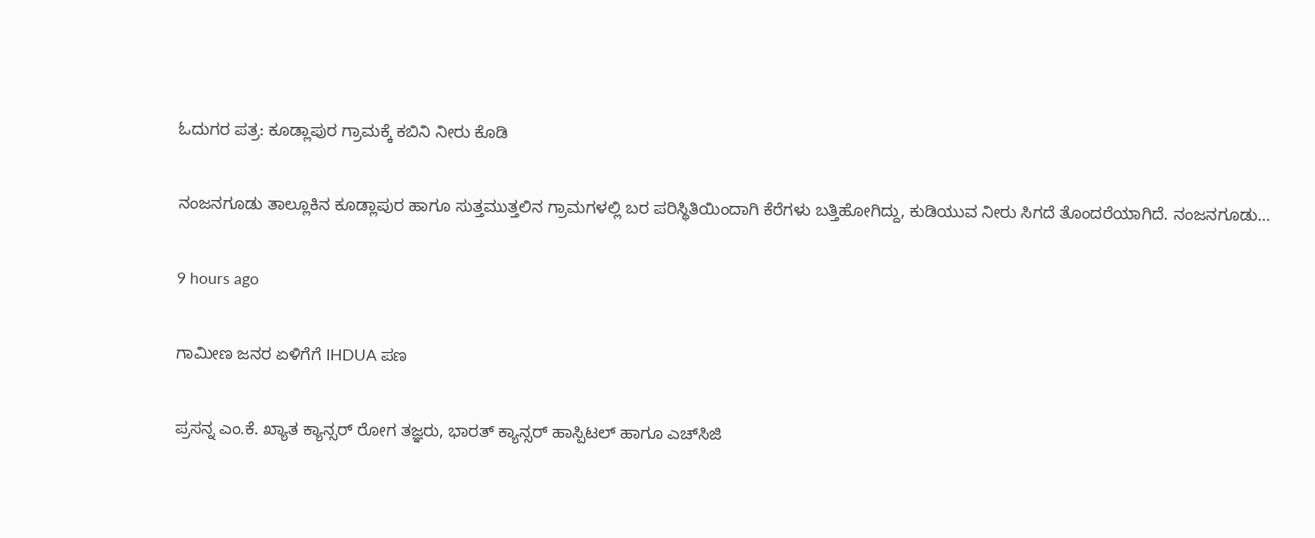ಓದುಗರ ಪತ್ರ: ಕೂಡ್ಲಾಪುರ ಗ್ರಾಮಕ್ಕೆ ಕಬಿನಿ ನೀರು ಕೊಡಿ

ನಂಜನಗೂಡು ತಾಲ್ಲೂಕಿನ ಕೂಡ್ಲಾಪುರ ಹಾಗೂ ಸುತ್ತಮುತ್ತಲಿನ ಗ್ರಾಮಗಳಲ್ಲಿ ಬರ ಪರಿಸ್ಥಿತಿಯಿಂದಾಗಿ ಕೆರೆಗಳು ಬತ್ತಿಹೋಗಿದ್ದು, ಕುಡಿಯುವ ನೀರು ಸಿಗದೆ ತೊಂದರೆಯಾಗಿದೆ. ನಂಜನಗೂಡು…

9 hours ago

ಗಾಮೀಣ ಜನರ ಏಳಿಗೆಗೆ IHDUA ಪಣ

ಪ್ರಸನ್ನ ಎಂ.ಕೆ. ಖ್ಯಾತ ಕ್ಯಾನ್ಸರ್ ರೋಗ ತಜ್ಞರು, ಭಾರತ್ ಕ್ಯಾನ್ಸರ್ ಹಾಸ್ಪಿಟಲ್ ಹಾಗೂ ಎಚ್‌ಸಿಜಿ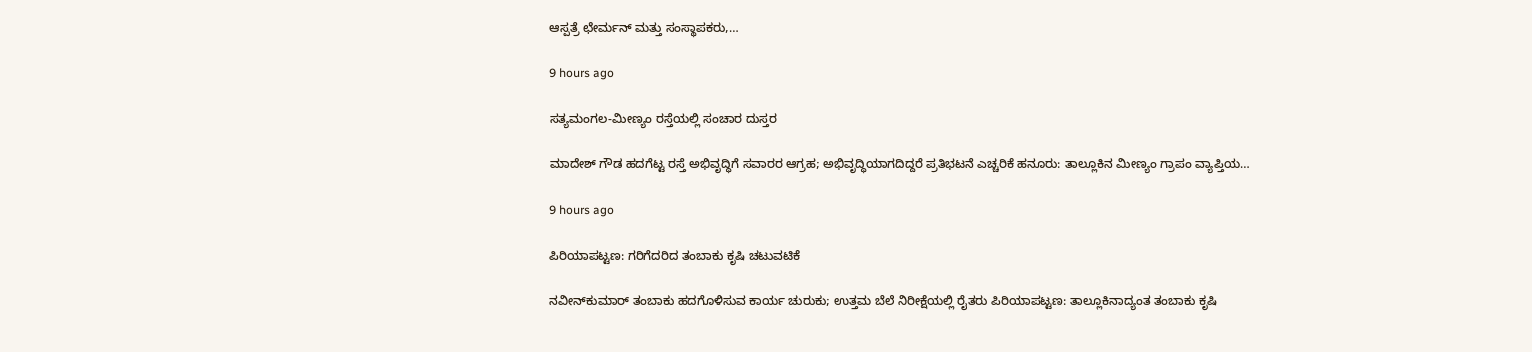ಆಸ್ಪತ್ರೆ ಛೇರ್ಮನ್ ಮತ್ತು ಸಂಸ್ಥಾಪಕರು,…

9 hours ago

ಸತ್ಯಮಂಗಲ-ಮೀಣ್ಯಂ ರಸ್ತೆಯಲ್ಲಿ ಸಂಚಾರ ದುಸ್ತರ

ಮಾದೇಶ್ ಗೌಡ ಹದಗೆಟ್ಟ ರಸ್ತೆ ಅಭಿವೃದ್ಧಿಗೆ ಸವಾರರ ಆಗ್ರಹ; ಅಭಿವೃದ್ಧಿಯಾಗದಿದ್ದರೆ ಪ್ರತಿಭಟನೆ ಎಚ್ಚರಿಕೆ ಹನೂರು: ತಾಲ್ಲೂಕಿನ ಮೀಣ್ಯಂ ಗ್ರಾಪಂ ವ್ಯಾಪ್ತಿಯ…

9 hours ago

ಪಿರಿಯಾಪಟ್ಟಣ: ಗರಿಗೆದರಿದ ತಂಬಾಕು ಕೃಷಿ ಚಟುವಟಿಕೆ

ನವೀನ್‌ಕುಮಾರ್ ತಂಬಾಕು ಹದಗೊಳಿಸುವ ಕಾರ್ಯ ಚುರುಕು; ಉತ್ತಮ ಬೆಲೆ ನಿರೀಕ್ಷೆಯಲ್ಲಿ ರೈತರು ಪಿರಿಯಾಪಟ್ಟಣ: ತಾಲ್ಲೂಕಿನಾದ್ಯಂತ ತಂಬಾಕು ಕೃಷಿ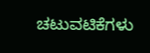ಚಟುವಟಿಕೆಗಳು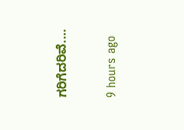ಗರಿಗೆದರಿವೆ.…

9 hours ago